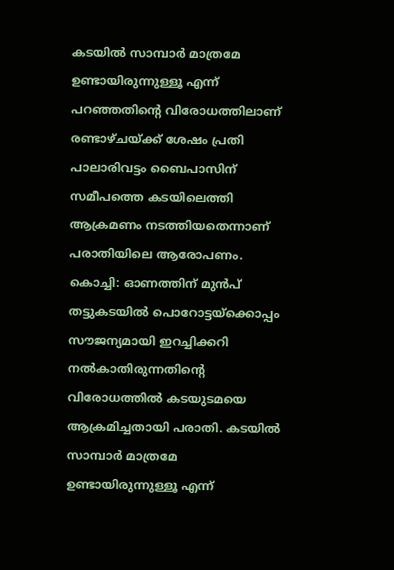കടയിൽ സാമ്പാർ മാത്രമേ ഉണ്ടായിരുന്നുള്ളൂ എന്ന് പറഞ്ഞതിന്റെ വിരോധത്തിലാണ് രണ്ടാഴ്ചയ്ക്ക് ശേഷം പ്രതി പാലാരിവട്ടം ബൈപാസിന് സമീപത്തെ കടയിലെത്തി ആക്രമണം നടത്തിയതെന്നാണ് പരാതിയിലെ ആരോപണം.
കൊച്ചി: ഓണത്തിന് മുൻപ് തട്ടുകടയിൽ പൊറോട്ടയ്ക്കൊപ്പം സൗജന്യമായി ഇറച്ചിക്കറി നൽകാതിരുന്നതിന്റെ വിരോധത്തിൽ കടയുടമയെ ആക്രമിച്ചതായി പരാതി. കടയിൽ സാമ്പാർ മാത്രമേ ഉണ്ടായിരുന്നുള്ളൂ എന്ന്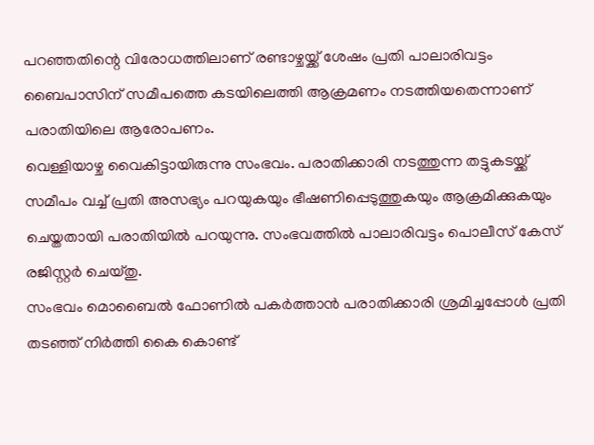പറഞ്ഞതിന്റെ വിരോധത്തിലാണ് രണ്ടാഴ്ചയ്ക്ക് ശേഷം പ്രതി പാലാരിവട്ടം ബൈപാസിന് സമീപത്തെ കടയിലെത്തി ആക്രമണം നടത്തിയതെന്നാണ് പരാതിയിലെ ആരോപണം.
വെള്ളിയാഴ്ച വൈകിട്ടായിരുന്നു സംഭവം. പരാതിക്കാരി നടത്തുന്ന തട്ടുകടയ്ക്ക് സമീപം വച്ച് പ്രതി അസഭ്യം പറയുകയും ഭീഷണിപ്പെടുത്തുകയും ആക്രമിക്കുകയും ചെയ്തതായി പരാതിയിൽ പറയുന്നു. സംഭവത്തിൽ പാലാരിവട്ടം പൊലീസ് കേസ് രജിസ്റ്റർ ചെയ്തു.
സംഭവം മൊബൈൽ ഫോണിൽ പകർത്താൻ പരാതിക്കാരി ശ്രമിച്ചപ്പോൾ പ്രതി തടഞ്ഞ് നിർത്തി കൈ കൊണ്ട്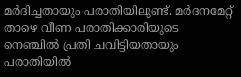മർദിച്ചതായും പരാതിയിലുണ്ട്. മർദനമേറ്റ് താഴെ വീണ പരാതിക്കാരിയുടെ നെഞ്ചിൽ പ്രതി ചവിട്ടിയതായും പരാതിയിൽ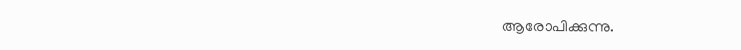ആരോപിക്കുന്നു.